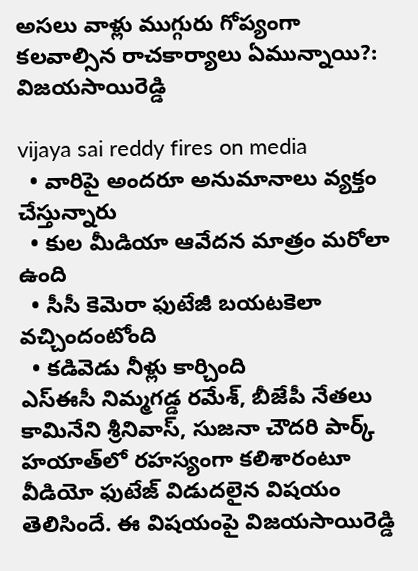అసలు వాళ్లు ముగ్గురు గోప్యంగా కలవాల్సిన రాచకార్యాలు ఏమున్నాయి?: విజయసాయిరెడ్డి

vijaya sai reddy fires on media
  • వారిపై అందరూ అనుమానాలు వ్యక్తం చేస్తున్నారు
  • కుల మీడియా ఆవేదన మాత్రం మరోలా ఉంది
  • సీసీ కెమెరా ఫుటేజీ బయటకెలా వచ్చిందంటోంది
  • కడివెడు నీళ్లు కార్చింది
ఎస్‌ఈసీ నిమ్మగడ్డ రమేశ్, బీజేపీ నేతలు కామినేని శ్రీనివాస్‌, సుజనా చౌదరి పార్క్‌ హయాత్‌లో రహస్యంగా కలిశారంటూ వీడియో ఫుటేజ్ విడుదలైన విషయం తెలిసిందే. ఈ విషయంపై విజయసాయిరెడ్డి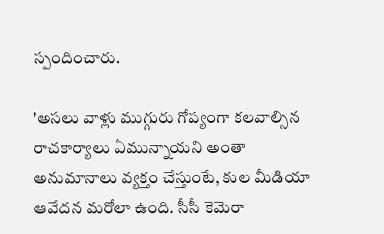స్పందించారు.

'అసలు వాళ్లు ముగ్గురు గోప్యంగా కలవాల్సిన రాచకార్యాలు ఏమున్నాయని అంతా అనుమానాలు వ్యక్తం చేస్తుంటే, కుల మీడియా ఆవేదన మరోలా ఉంది. సీసీ కెమెరా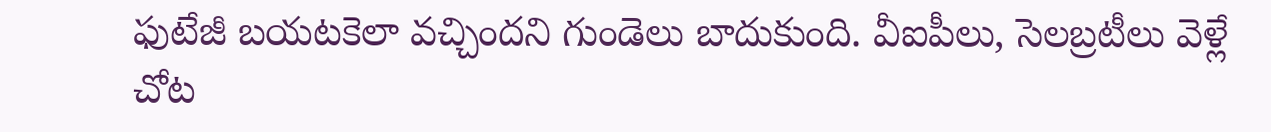ఫుటేజీ బయటకెలా వచ్చిందని గుండెలు బాదుకుంది. వీఐపీలు, సెలబ్రటీలు వెళ్లే చోట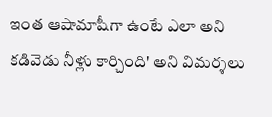ఇంత ఆషామాషీగా ఉంటే ఎలా అని కడివెడు నీళ్లు కార్చింది' అని విమర్శలు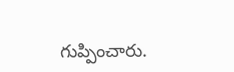గుప్పించారు.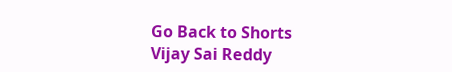Go Back to Shorts
Vijay Sai Reddy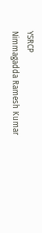YSRCP
Nimmagadda Ramesh Kumar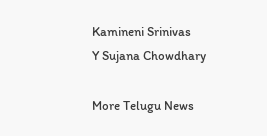Kamineni Srinivas
Y Sujana Chowdhary

More Telugu News